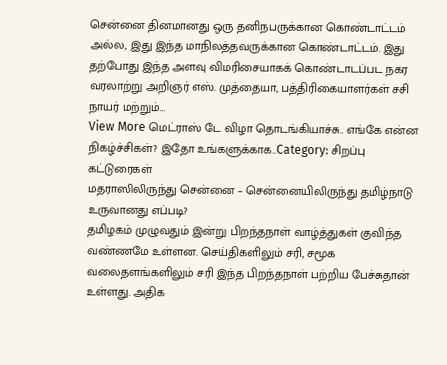சென்னை தினமானது ஒரு தனிநபருக்கான கொண்டாட்டம் அல்ல, இது இந்த மாநிலத்தவருக்கான கொண்டாட்டம். இது தற்போது இந்த அளவு விமரிசையாகக் கொண்டாடப்பட நகர வரலாற்று அறிஞர் எஸ். முத்தையா, பத்திரிகையாளர்கள் சசி நாயர் மற்றும்…
View More மெட்ராஸ் டே விழா தொடங்கியாச்சு.. எங்கே என்ன நிகழ்ச்சிகள்? இதோ உங்களுக்காக..Category: சிறப்பு கட்டுரைகள்
மதராஸிலிருந்து சென்னை – சென்னையிலிருந்து தமிழ்நாடு உருவானது எப்படி?
தமிழகம் முழுவதும் இன்று பிறந்தநாள் வாழ்த்துகள் குவிந்த வண்ணமே உள்ளன. செய்திகளிலும் சரி, சமூக வலைதளங்களிலும் சரி இந்த பிறந்தநாள் பற்றிய பேச்சுதான் உள்ளது. அதிக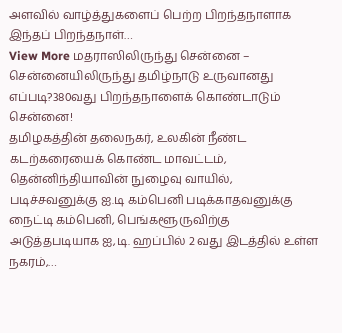அளவில் வாழ்த்துகளைப் பெற்ற பிறந்தநாளாக இந்தப் பிறந்தநாள்…
View More மதராஸிலிருந்து சென்னை – சென்னையிலிருந்து தமிழ்நாடு உருவானது எப்படி?380வது பிறந்தநாளைக் கொண்டாடும் சென்னை!
தமிழகத்தின் தலைநகர், உலகின் நீண்ட கடற்கரையைக் கொண்ட மாவட்டம், தென்னிந்தியாவின் நுழைவு வாயில், படிச்சவனுக்கு ஐ.டி கம்பெனி படிக்காதவனுக்கு நைட்டி கம்பெனி, பெங்களூருவிற்கு அடுத்தபடியாக ஐ,டி. ஹப்பில் 2 வது இடத்தில் உள்ள நகரம்,…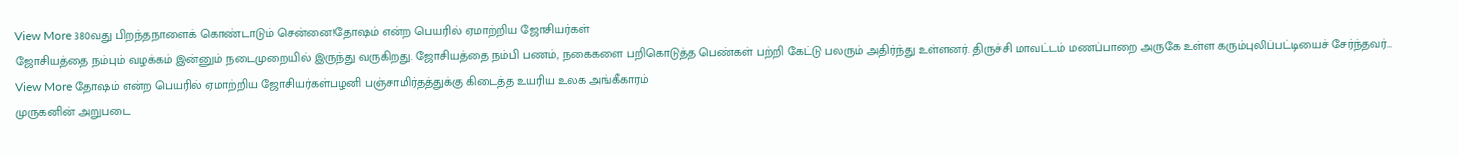View More 380வது பிறந்தநாளைக் கொண்டாடும் சென்னை!தோஷம் என்ற பெயரில் ஏமாற்றிய ஜோசியர்கள்
ஜோசியத்தை நம்பும் வழக்கம் இன்னும் நடைமுறையில் இருந்து வருகிறது. ஜோசியத்தை நம்பி பணம், நகைகளை பறிகொடுத்த பெண்கள் பற்றி கேட்டு பலரும் அதிர்ந்து உள்ளனர். திருச்சி மாவட்டம் மணப்பாறை அருகே உள்ள கரும்புலிப்பட்டியைச் சேர்ந்தவர்…
View More தோஷம் என்ற பெயரில் ஏமாற்றிய ஜோசியர்கள்பழனி பஞ்சாமிர்தத்துக்கு கிடைத்த உயரிய உலக அங்கீகாரம்
முருகனின் அறுபடை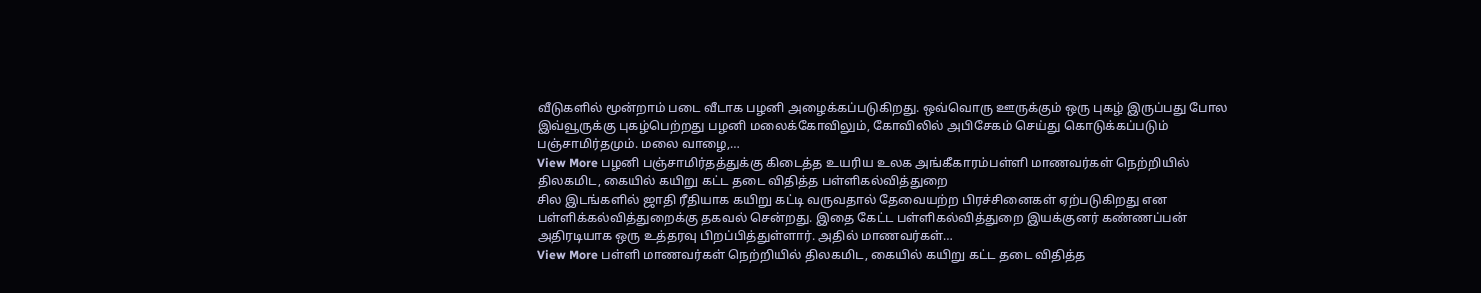வீடுகளில் மூன்றாம் படை வீடாக பழனி அழைக்கப்படுகிறது. ஒவ்வொரு ஊருக்கும் ஒரு புகழ் இருப்பது போல இவ்வூருக்கு புகழ்பெற்றது பழனி மலைக்கோவிலும், கோவிலில் அபிசேகம் செய்து கொடுக்கப்படும் பஞ்சாமிர்தமும். மலை வாழை,…
View More பழனி பஞ்சாமிர்தத்துக்கு கிடைத்த உயரிய உலக அங்கீகாரம்பள்ளி மாணவர்கள் நெற்றியில் திலகமிட, கையில் கயிறு கட்ட தடை விதித்த பள்ளிகல்வித்துறை
சில இடங்களில் ஜாதி ரீதியாக கயிறு கட்டி வருவதால் தேவையற்ற பிரச்சினைகள் ஏற்படுகிறது என பள்ளிக்கல்வித்துறைக்கு தகவல் சென்றது. இதை கேட்ட பள்ளிகல்வித்துறை இயக்குனர் கண்ணப்பன் அதிரடியாக ஒரு உத்தரவு பிறப்பித்துள்ளார். அதில் மாணவர்கள்…
View More பள்ளி மாணவர்கள் நெற்றியில் திலகமிட, கையில் கயிறு கட்ட தடை விதித்த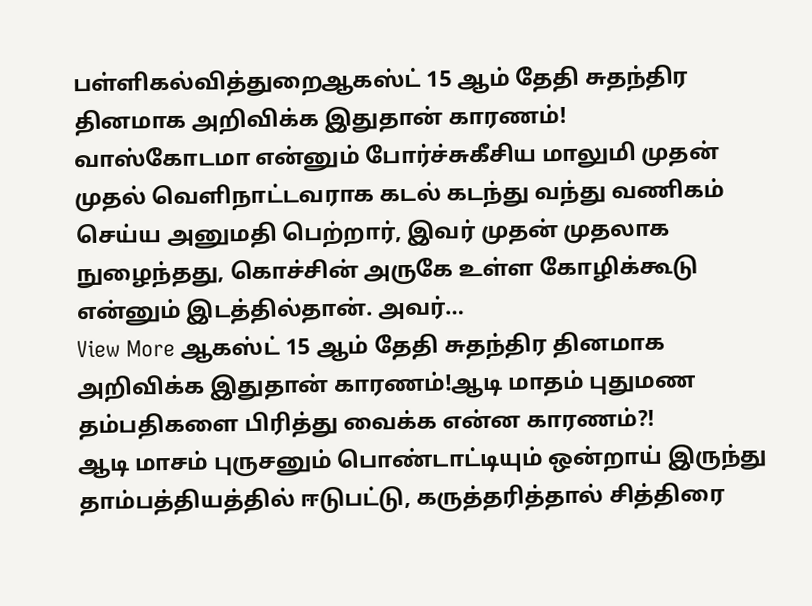பள்ளிகல்வித்துறைஆகஸ்ட் 15 ஆம் தேதி சுதந்திர தினமாக அறிவிக்க இதுதான் காரணம்!
வாஸ்கோடமா என்னும் போர்ச்சுகீசிய மாலுமி முதன் முதல் வெளிநாட்டவராக கடல் கடந்து வந்து வணிகம் செய்ய அனுமதி பெற்றார், இவர் முதன் முதலாக நுழைந்தது, கொச்சின் அருகே உள்ள கோழிக்கூடு என்னும் இடத்தில்தான். அவர்…
View More ஆகஸ்ட் 15 ஆம் தேதி சுதந்திர தினமாக அறிவிக்க இதுதான் காரணம்!ஆடி மாதம் புதுமண தம்பதிகளை பிரித்து வைக்க என்ன காரணம்?!
ஆடி மாசம் புருசனும் பொண்டாட்டியும் ஒன்றாய் இருந்து தாம்பத்தியத்தில் ஈடுபட்டு, கருத்தரித்தால் சித்திரை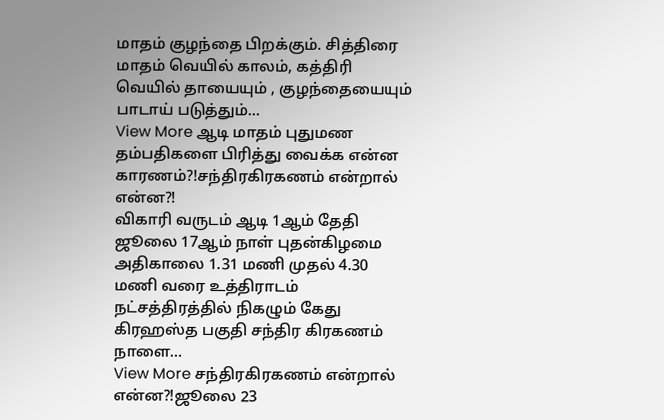மாதம் குழந்தை பிறக்கும். சித்திரை மாதம் வெயில் காலம், கத்திரி வெயில் தாயையும் , குழந்தையையும் பாடாய் படுத்தும்…
View More ஆடி மாதம் புதுமண தம்பதிகளை பிரித்து வைக்க என்ன காரணம்?!சந்திரகிரகணம் என்றால் என்ன?!
விகாரி வருடம் ஆடி 1ஆம் தேதி ஜூலை 17ஆம் நாள் புதன்கிழமை அதிகாலை 1.31 மணி முதல் 4.30 மணி வரை உத்திராடம் நட்சத்திரத்தில் நிகழும் கேது கிரஹஸ்த பகுதி சந்திர கிரகணம் நாளை…
View More சந்திரகிரகணம் என்றால் என்ன?!ஜூலை 23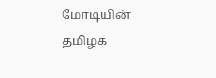மோடியின் தமிழக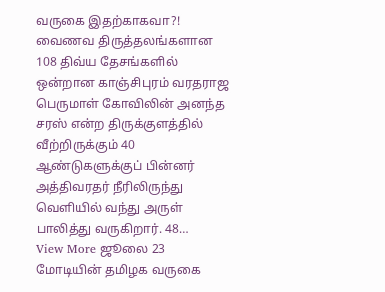வருகை இதற்காகவா?!
வைணவ திருத்தலங்களான 108 திவ்ய தேசங்களில் ஒன்றான காஞ்சிபுரம் வரதராஜ பெருமாள் கோவிலின் அனந்த சரஸ் என்ற திருக்குளத்தில் வீற்றிருக்கும் 40 ஆண்டுகளுக்குப் பின்னர் அத்திவரதர் நீரிலிருந்து வெளியில் வந்து அருள் பாலித்து வருகிறார். 48…
View More ஜூலை 23 மோடியின் தமிழக வருகை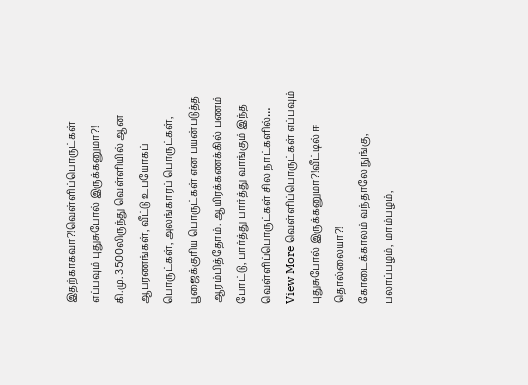இதற்காகவா?!வெள்ளிப்பொருட்கள் எப்பவும் புதுசுபோல் இருக்கனுமா?!
கி.மு. 3500லிருந்து வெள்ளியில் ஆன ஆபரணங்கள், வீட்டு உபயோகப் பொருட்கள், அலங்காரப் பொருட்கள், பூஜைக்குரிய பொருட்கள் என பயன்படுத்த ஆரம்பித்தோம். ஆயிரக்கணக்கில் பணம் போட்டு, பார்த்து பார்த்து வாங்கும் இந்த வெள்ளிப்பொருட்கள் சில நாட்களில்…
View More வெள்ளிப்பொருட்கள் எப்பவும் புதுசுபோல் இருக்கனுமா?!வீட்டில் ஈ தொல்லையா?!
கோடைக்காலம் வந்தாலே நுங்கு, பலாப்பழம், மாம்பழம்,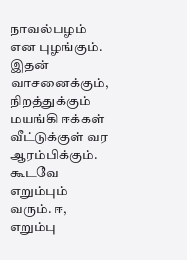நாவல்பழம் என புழங்கும். இதன் வாசனைக்கும், நிறத்துக்கும் மயங்கி ஈக்கள் வீட்டுக்குள் வர ஆரம்பிக்கும். கூடவே எறும்பும் வரும். ஈ, எறும்பு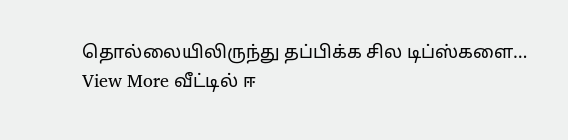தொல்லையிலிருந்து தப்பிக்க சில டிப்ஸ்களை…
View More வீட்டில் ஈ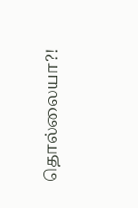தொல்லையா?!